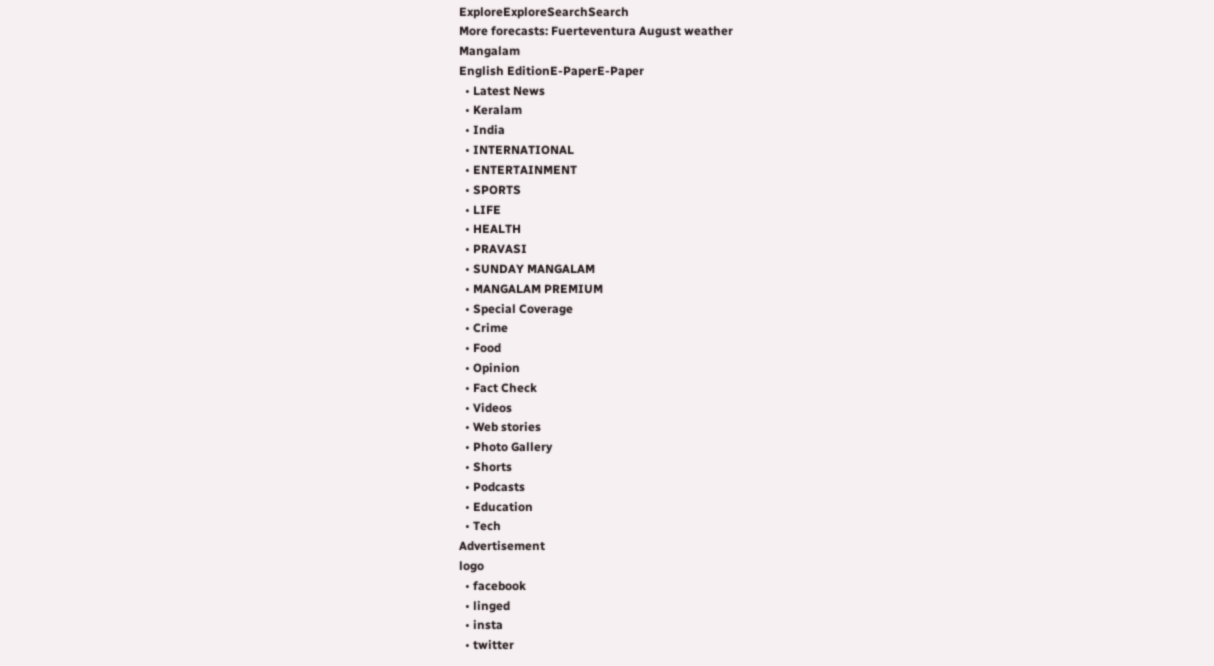ExploreExploreSearchSearch
More forecasts: Fuerteventura August weather
Mangalam
English EditionE-PaperE-Paper
  • Latest News
  • Keralam
  • India
  • INTERNATIONAL
  • ENTERTAINMENT
  • SPORTS
  • LIFE
  • HEALTH
  • PRAVASI
  • SUNDAY MANGALAM
  • MANGALAM PREMIUM
  • Special Coverage
  • Crime
  • Food
  • Opinion
  • Fact Check
  • Videos
  • Web stories
  • Photo Gallery
  • Shorts
  • Podcasts
  • Education
  • Tech
Advertisement
logo
  • facebook
  • linged
  • insta
  • twitter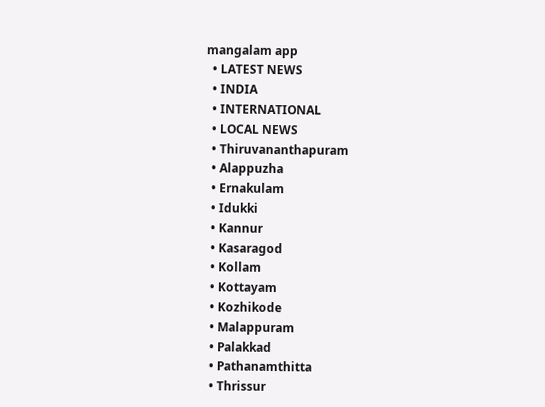mangalam app
  • LATEST NEWS
  • INDIA
  • INTERNATIONAL
  • LOCAL NEWS
  • Thiruvananthapuram
  • Alappuzha
  • Ernakulam
  • Idukki
  • Kannur
  • Kasaragod
  • Kollam
  • Kottayam
  • Kozhikode
  • Malappuram
  • Palakkad
  • Pathanamthitta
  • Thrissur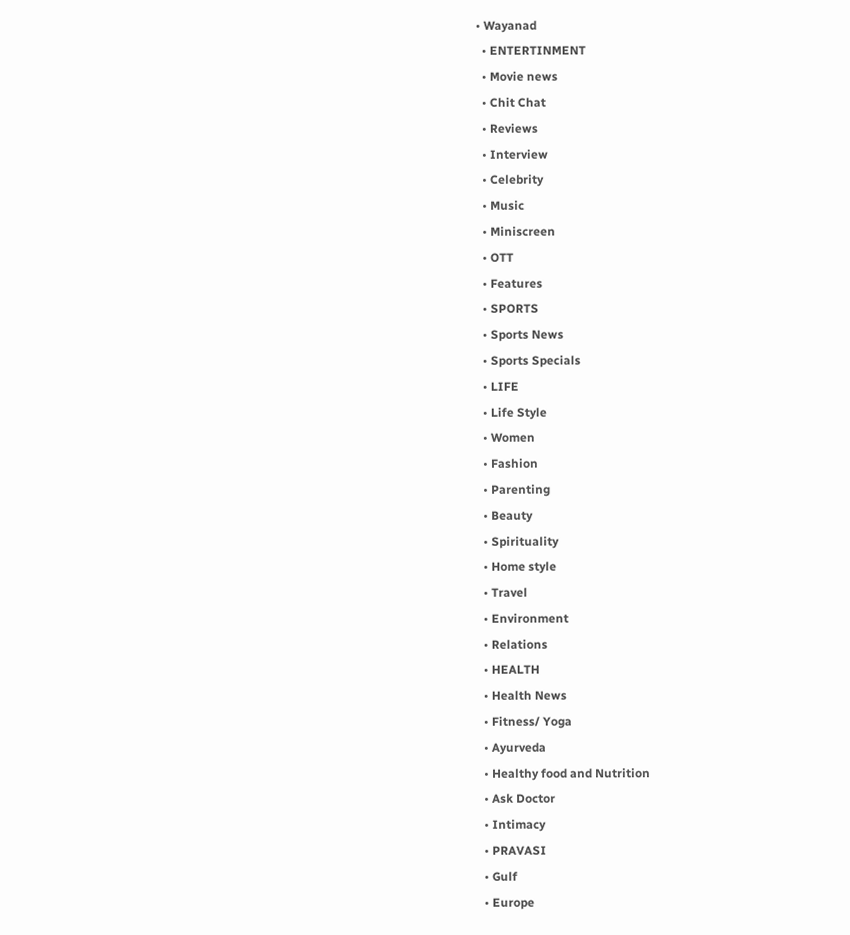• Wayanad
  • ENTERTINMENT
  • Movie news
  • Chit Chat
  • Reviews
  • Interview
  • Celebrity
  • Music
  • Miniscreen
  • OTT
  • Features
  • SPORTS
  • Sports News
  • Sports Specials
  • LIFE
  • Life Style
  • Women
  • Fashion
  • Parenting
  • Beauty
  • Spirituality
  • Home style
  • Travel
  • Environment
  • Relations
  • HEALTH
  • Health News
  • Fitness/ Yoga
  • Ayurveda
  • Healthy food and Nutrition
  • Ask Doctor
  • Intimacy
  • PRAVASI
  • Gulf
  • Europe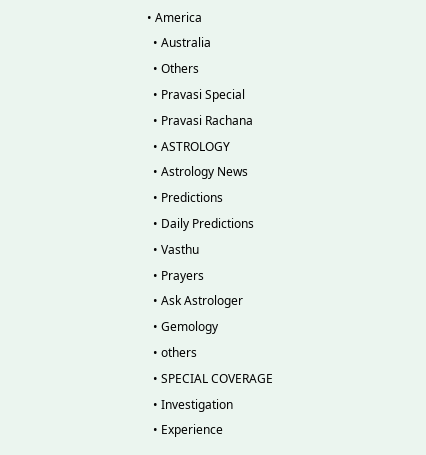• America
  • Australia
  • Others
  • Pravasi Special
  • Pravasi Rachana
  • ASTROLOGY
  • Astrology News
  • Predictions
  • Daily Predictions
  • Vasthu
  • Prayers
  • Ask Astrologer
  • Gemology
  • others
  • SPECIAL COVERAGE
  • Investigation
  • Experience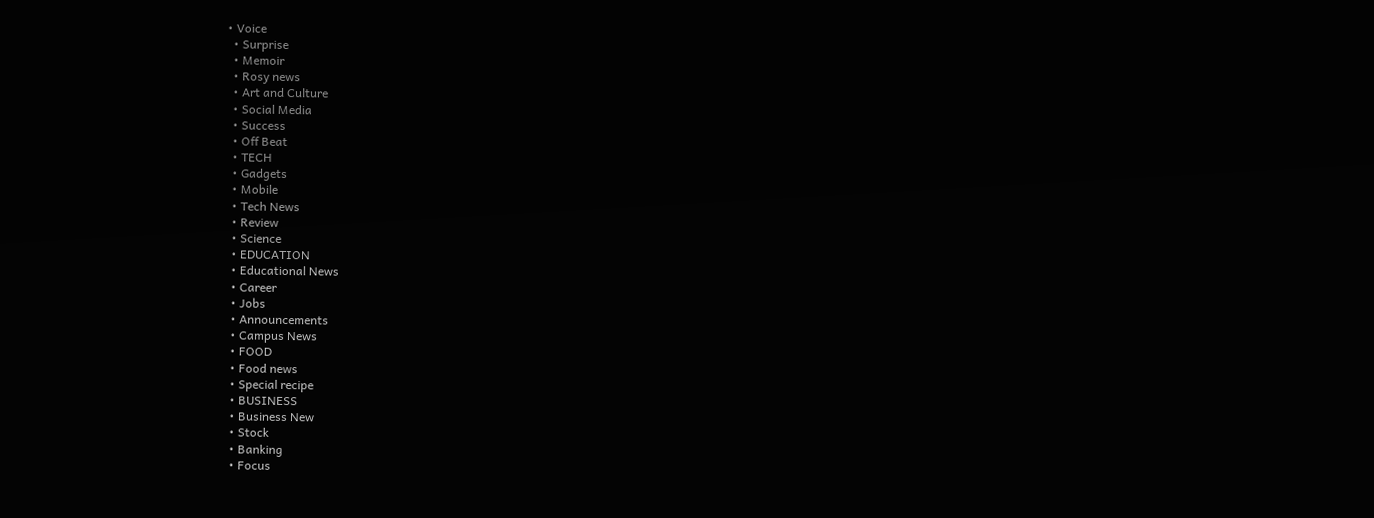• Voice
  • Surprise
  • Memoir
  • Rosy news
  • Art and Culture
  • Social Media
  • Success
  • Off Beat
  • TECH
  • Gadgets
  • Mobile
  • Tech News
  • Review
  • Science
  • EDUCATION
  • Educational News
  • Career
  • Jobs
  • Announcements
  • Campus News
  • FOOD
  • Food news
  • Special recipe
  • BUSINESS
  • Business New
  • Stock
  • Banking
  • Focus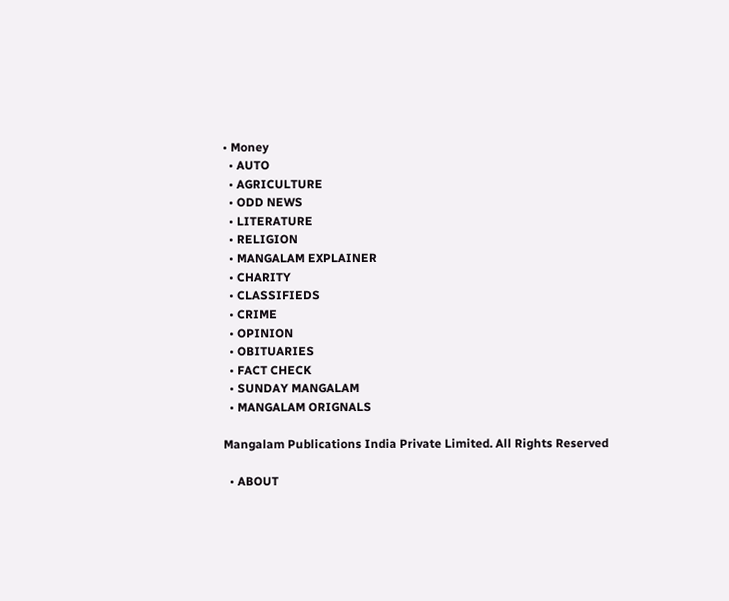• Money
  • AUTO
  • AGRICULTURE
  • ODD NEWS
  • LITERATURE
  • RELIGION
  • MANGALAM EXPLAINER
  • CHARITY
  • CLASSIFIEDS
  • CRIME
  • OPINION
  • OBITUARIES
  • FACT CHECK
  • SUNDAY MANGALAM
  • MANGALAM ORIGNALS

Mangalam Publications India Private Limited. All Rights Reserved

  • ABOUT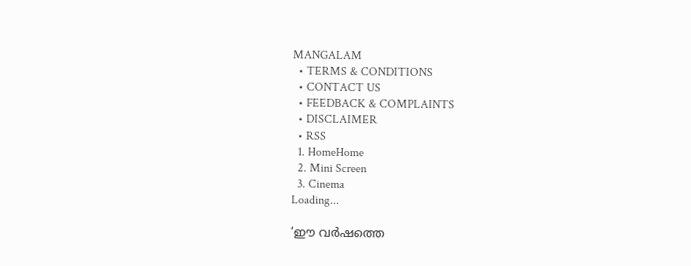MANGALAM
  • TERMS & CONDITIONS
  • CONTACT US
  • FEEDBACK & COMPLAINTS
  • DISCLAIMER
  • RSS
  1. HomeHome
  2. Mini Screen
  3. Cinema
Loading...

‘ഈ വർഷത്തെ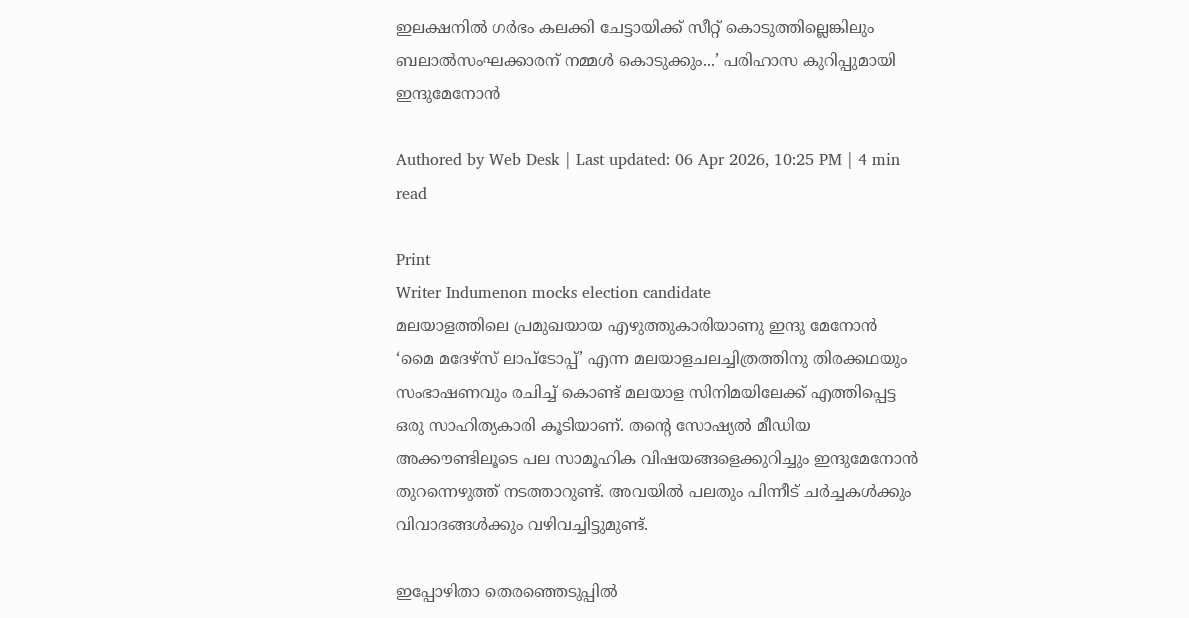ഇലക്ഷനിൽ ഗർഭം കലക്കി ചേട്ടായിക്ക് സീറ്റ് കൊടുത്തില്ലെങ്കിലും ബലാൽസംഘക്കാരന് നമ്മൾ കൊടുക്കും...’ പരിഹാസ കുറിപ്പുമായി ഇന്ദുമേനോന്‍

Authored by Web Desk | Last updated: 06 Apr 2026, 10:25 PM | 4 min read

Print
Writer Indumenon mocks election candidate
മലയാളത്തിലെ പ്രമുഖയായ എഴുത്തുകാരിയാണു ഇന്ദു മേനോൻ ‘മൈ മദേഴ്‌സ് ലാപ്‌ടോപ്പ്’ എന്ന മലയാളചലച്ചിത്രത്തിനു തിരക്കഥയും സംഭാഷണവും രചിച്ച് കൊണ്ട് മലയാള സിനിമയിലേക്ക് എത്തിപ്പെട്ട ഒരു സാഹിത്യകാരി കൂടിയാണ്. തന്റെ സോഷ്യല്‍ മീഡിയ അക്കൗണ്ടിലൂടെ പല സാമൂഹിക വിഷയങ്ങളെക്കുറിച്ചും ഇന്ദുമേനോന്‍ തുറന്നെഴുത്ത് നടത്താറുണ്ട്. അവയില്‍ പലതും പിന്നീട് ചര്‍ച്ചകള്‍ക്കും വിവാദങ്ങള്‍ക്കും വഴിവച്ചിട്ടുമുണ്ട്.

ഇപ്പോഴിതാ തെരഞ്ഞെടുപ്പിൽ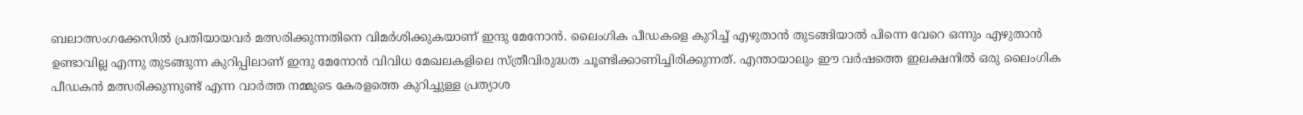ബലാത്സംഗക്കേസിൽ പ്രതിയായവർ മത്സരിക്കുന്നതിനെ വിമർശിക്കുകയാണ് ഇന്ദു മേനോൻ. ലൈംഗിക പീഡകളെ കുറിച്ച് എഴുതാൻ തുടങ്ങിയാൽ പിന്നെ വേറെ ഒന്നും എഴുതാൻ ഉണ്ടാവില്ല എന്നു തുടങ്ങുന്ന കുറിപ്പിലാണ് ഇന്ദു മേനോൻ വിവിധ മേഖലകളിലെ സ്ത്രീവിരുദ്ധത ചൂണ്ടിക്കാണിച്ചിരിക്കുന്നത്. എന്തായാലും ഈ വർഷത്തെ ഇലക്ഷനിൽ ഒരു ലൈംഗിക പീഡകൻ മത്സരിക്കുന്നുണ്ട് എന്ന വാർത്ത നമ്മുടെ കേരളത്തെ കുറിച്ചുള്ള പ്രത്യാശ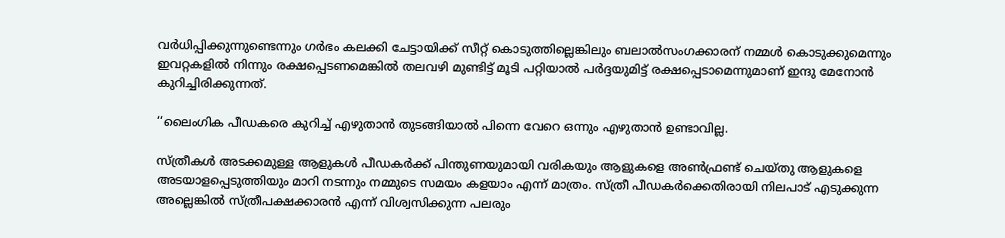വർധിപ്പിക്കുന്നുണ്ടെന്നും ഗർഭം കലക്കി ചേട്ടായിക്ക് സീറ്റ് കൊടുത്തില്ലെങ്കിലും ബലാൽസംഗക്കാരന് നമ്മൾ കൊടുക്കുമെന്നും ഇവറ്റകളിൽ നിന്നും രക്ഷപ്പെടണമെങ്കിൽ തലവഴി മുണ്ടിട്ട് മൂടി പറ്റിയാൽ പർദ്ദയുമിട്ട് രക്ഷപ്പെടാമെന്നുമാണ് ഇന്ദു മേനോൻ കുറിച്ചിരിക്കുന്നത്.

‘‘ലൈംഗിക പീഡകരെ കുറിച്ച് എഴുതാൻ തുടങ്ങിയാൽ പിന്നെ വേറെ ഒന്നും എഴുതാൻ ഉണ്ടാവില്ല.

സ്ത്രീകൾ അടക്കമുള്ള ആളുകൾ പീഡകർക്ക് പിന്തുണയുമായി വരികയും ആളുകളെ അൺഫ്രണ്ട് ചെയ്തു ആളുകളെ അടയാളപ്പെടുത്തിയും മാറി നടന്നും നമ്മുടെ സമയം കളയാം എന്ന് മാത്രം. സ്ത്രീ പീഡകർക്കെതിരായി നിലപാട് എടുക്കുന്ന അല്ലെങ്കിൽ സ്ത്രീപക്ഷക്കാരൻ എന്ന് വിശ്വസിക്കുന്ന പലരും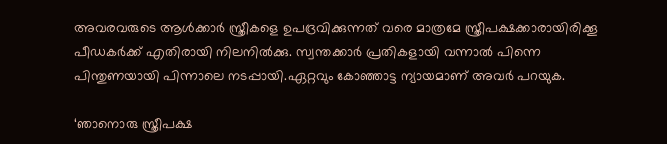അവരവരുടെ ആൾക്കാർ സ്ത്രീകളെ ഉപദ്രവിക്കുന്നത് വരെ മാത്രമേ സ്ത്രീപക്ഷക്കാരായിരിക്കൂ പീഡകർക്ക് എതിരായി നിലനിൽക്കു. സ്വന്തക്കാർ പ്രതികളായി വന്നാൽ പിന്നെ പിന്തുണയായി പിന്നാലെ നടപ്പായി.ഏറ്റവും കോഞ്ഞാട്ട ന്യായമാണ് അവർ പറയുക.

‘ഞാനൊരു സ്ത്രീപക്ഷ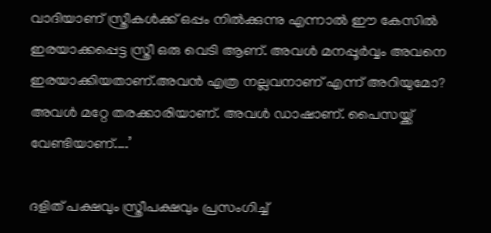വാദിയാണ് സ്ത്രീകൾക്ക് ഒപ്പം നിൽക്കുന്നു എന്നാൽ ഈ കേസിൽ ഇരയാക്കപ്പെട്ട സ്ത്രീ ഒരു വെടി ആണ്. അവൾ മനപ്പൂർവ്വം അവനെ ഇരയാക്കിയതാണ്.അവൻ എത്ര നല്ലവനാണ് എന്ന് അറിയുമോ? അവൾ മറ്റേ തരക്കാരിയാണ്. അവൾ ഡാഷാണ്. പൈസയ്ക്ക് വേണ്ടിയാണ്....’

ദളിത് പക്ഷവും സ്ത്രീപക്ഷവും പ്രസംഗിച്ച്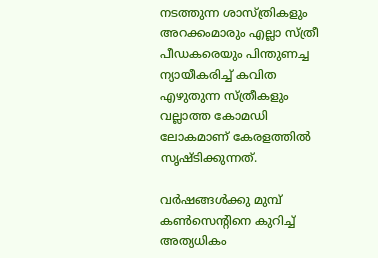നടത്തുന്ന ശാസ്ത്രികളും അറക്കംമാരും എല്ലാ സ്ത്രീ പീഡകരെയും പിന്തുണച്ച ന്യായീകരിച്ച് കവിത എഴുതുന്ന സ്ത്രീകളും വല്ലാത്ത കോമഡി ലോകമാണ് കേരളത്തിൽ സൃഷ്ടിക്കുന്നത്.

വർഷങ്ങൾക്കു മുമ്പ് കൺസെന്റിനെ കുറിച്ച് അത്യധികം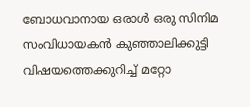ബോധവാനായ ഒരാൾ ഒരു സിനിമ സംവിധായകൻ കുഞ്ഞാലിക്കുട്ടി വിഷയത്തെക്കുറിച്ച് മറ്റോ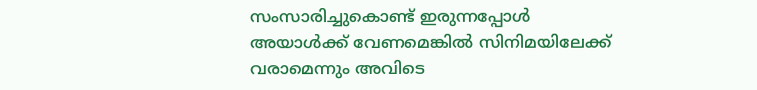സംസാരിച്ചുകൊണ്ട് ഇരുന്നപ്പോൾ അയാൾക്ക് വേണമെങ്കിൽ സിനിമയിലേക്ക് വരാമെന്നും അവിടെ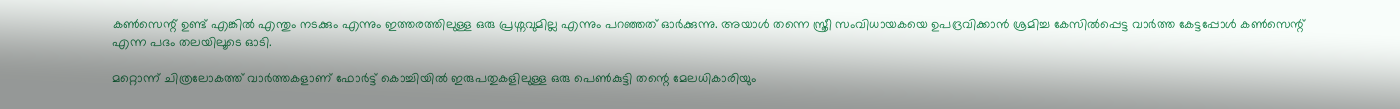കൺസെന്റ് ഉണ്ട് എങ്കിൽ എന്തും നടക്കും എന്നും ഇത്തരത്തിലുള്ള ഒരു പ്രശ്നവുമില്ല എന്നും പറഞ്ഞത് ഓർക്കുന്നു. അയാൾ തന്നെ സ്ത്രീ സംവിധായകയെ ഉപദ്രവിക്കാൻ ശ്രമിച്ച കേസിൽപ്പെട്ട വാർത്ത കേട്ടപ്പോൾ കൺസെന്റ് എന്ന പദം തലയിലൂടെ ഓടി.

മറ്റൊന്ന് ചിത്രലോകത്ത് വാർത്തകളാണ് ഫോർട്ട് കൊച്ചിയിൽ ഇരുപതുകളിലുള്ള ഒരു പെൺകുട്ടി തന്റെ മേലധികാരിയും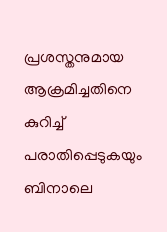പ്രശസ്തനുമായ ആക്രമിച്ചതിനെ കുറിച്ച് പരാതിപ്പെടുകയും ബിനാലെ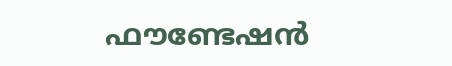ഫൗണ്ടേഷൻ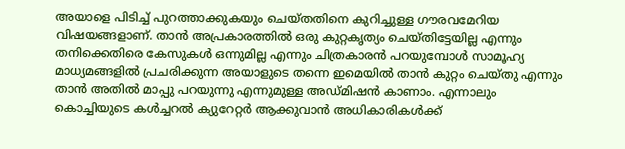അയാളെ പിടിച്ച് പുറത്താക്കുകയും ചെയ്തതിനെ കുറിച്ചുള്ള ഗൗരവമേറിയ വിഷയങ്ങളാണ്. താൻ അപ്രകാരത്തിൽ ഒരു കുറ്റകൃത്യം ചെയ്തിട്ടേയില്ല എന്നും തനിക്കെതിരെ കേസുകൾ ഒന്നുമില്ല എന്നും ചിത്രകാരൻ പറയുമ്പോൾ സാമൂഹ്യ മാധ്യമങ്ങളിൽ പ്രചരിക്കുന്ന അയാളുടെ തന്നെ ഇമെയിൽ താൻ കുറ്റം ചെയ്തു എന്നും താൻ അതിൽ മാപ്പു പറയുന്നു എന്നുമുള്ള അഡ്മിഷൻ കാണാം. എന്നാലും കൊച്ചിയുടെ കൾച്ചറൽ ക്യുറേറ്റർ ആക്കുവാൻ അധികാരികൾക്ക്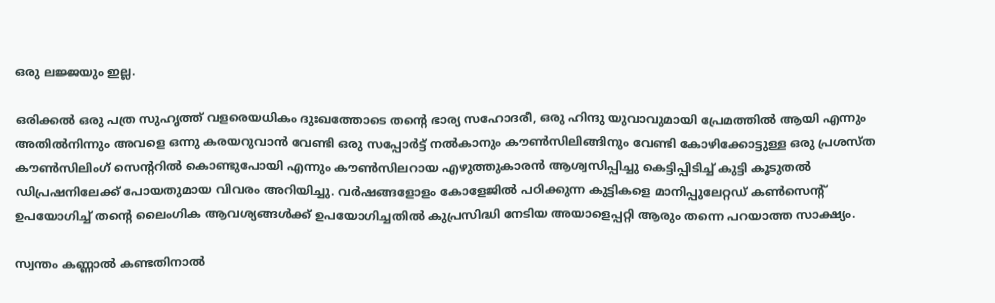ഒരു ലജ്ജയും ഇല്ല.

ഒരിക്കൽ ഒരു പത്ര സുഹൃത്ത് വളരെയധികം ദുഃഖത്തോടെ തന്റെ ഭാര്യ സഹോദരീ, ഒരു ഹിന്ദു യുവാവുമായി പ്രേമത്തിൽ ആയി എന്നും അതിൽനിന്നും അവളെ ഒന്നു കരയറുവാൻ വേണ്ടി ഒരു സപ്പോർട്ട് നൽകാനും കൗൺസിലിങ്ങിനും വേണ്ടി കോഴിക്കോട്ടുള്ള ഒരു പ്രശസ്ത കൗൺസിലിംഗ് സെന്ററിൽ കൊണ്ടുപോയി എന്നും കൗൺസിലറായ എഴുത്തുകാരൻ ആശ്വസിപ്പിച്ചു കെട്ടിപ്പിടിച്ച് കുട്ടി കൂടുതൽ ഡിപ്രഷനിലേക്ക് പോയതുമായ വിവരം അറിയിച്ചു. വർഷങ്ങളോളം കോളേജിൽ പഠിക്കുന്ന കുട്ടികളെ മാനിപ്പുലേറ്റഡ് കൺസെന്റ് ഉപയോഗിച്ച് തന്റെ ലൈംഗിക ആവശ്യങ്ങൾക്ക് ഉപയോഗിച്ചതിൽ കുപ്രസിദ്ധി നേടിയ അയാളെപ്പറ്റി ആരും തന്നെ പറയാത്ത സാക്ഷ്യം.

സ്വന്തം കണ്ണാൽ കണ്ടതിനാൽ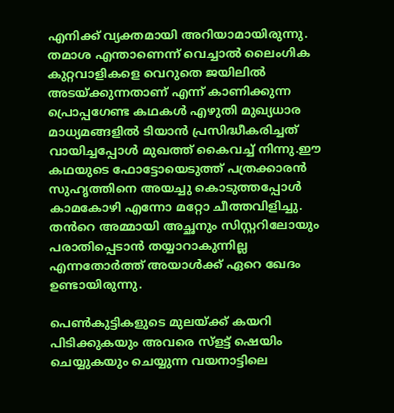എനിക്ക് വ്യക്തമായി അറിയാമായിരുന്നു. തമാശ എന്താണെന്ന് വെച്ചാൽ ലൈംഗിക കുറ്റവാളികളെ വെറുതെ ജയിലിൽ അടയ്ക്കുന്നതാണ് എന്ന് കാണിക്കുന്ന പ്രൊപ്പഗേണ്ട കഥകൾ എഴുതി മുഖ്യധാര മാധ്യമങ്ങളിൽ ടിയാൻ പ്രസിദ്ധീകരിച്ചത് വായിച്ചപ്പോൾ മുഖത്ത് കൈവച്ച് നിന്നു.ഈ കഥയുടെ ഫോട്ടോയെടുത്ത് പത്രക്കാരൻ സുഹൃത്തിനെ അയച്ചു കൊടുത്തപ്പോൾ കാമകോഴി എന്നോ മറ്റോ ചീത്തവിളിച്ചു. തൻറെ അമ്മായി അച്ഛനും സിസ്റ്ററിലോയും പരാതിപ്പെടാൻ തയ്യാറാകുന്നില്ല എന്നതോർത്ത് അയാൾക്ക് ഏറെ ഖേദം ഉണ്ടായിരുന്നു.

പെൺകുട്ടികളുടെ മുലയ്ക്ക് കയറി പിടിക്കുകയും അവരെ സ്ളട്ട് ഷെയിം ചെയ്യുകയും ചെയ്യുന്ന വയനാട്ടിലെ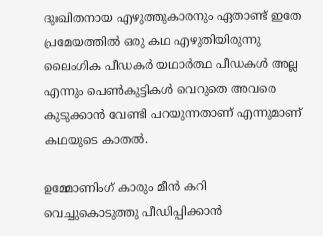ദുഃഖിതനായ എഴുത്തുകാരനും ഏതാണ്ട് ഇതേ പ്രമേയത്തിൽ ഒരു കഥ എഴുതിയിരുന്നു ലൈംഗിക പീഡകർ യഥാർത്ഥ പീഡകൾ അല്ല എന്നും പെൺകുട്ടികൾ വെറുതെ അവരെ കുടുക്കാൻ വേണ്ടി പറയുന്നതാണ് എന്നുമാണ് കഥയുടെ കാതൽ.

ഉമ്മോണിംഗ് കാരും മീൻ കറി വെച്ചുകൊടുത്തു പീഡിപ്പിക്കാൻ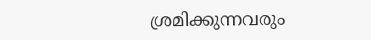ശ്രമിക്കുന്നവരും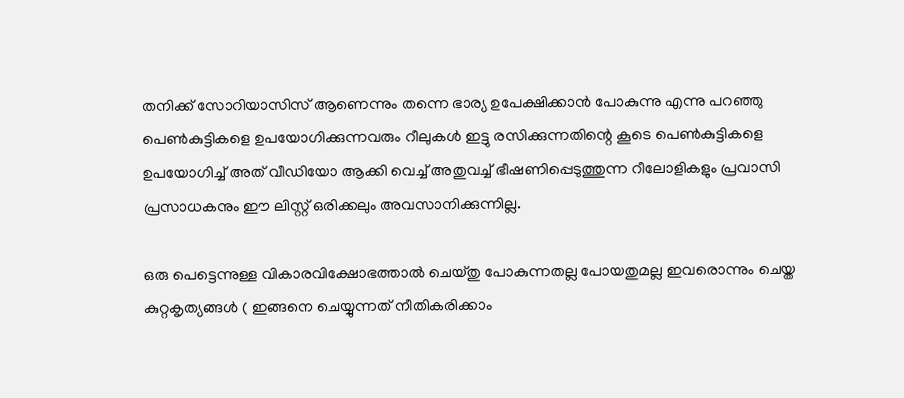തനിക്ക് സോറിയാസിസ് ആണെന്നും തന്നെ ഭാര്യ ഉപേക്ഷിക്കാൻ പോകുന്നു എന്നു പറഞ്ഞു പെൺകുട്ടികളെ ഉപയോഗിക്കുന്നവരും റീലുകൾ ഇട്ടു രസിക്കുന്നതിന്റെ കൂടെ പെൺകുട്ടികളെ ഉപയോഗിച്ച് അത് വീഡിയോ ആക്കി വെച്ച് അതുവച്ച് ഭീഷണിപ്പെടുത്തുന്ന റീലോളികളും പ്രവാസി പ്രസാധകനും ഈ ലിസ്റ്റ് ഒരിക്കലും അവസാനിക്കുന്നില്ല.

ഒരു പെട്ടെന്നുള്ള വികാരവിക്ഷോഭത്താൽ ചെയ്തു പോകുന്നതല്ല പോയതുമല്ല ഇവരൊന്നും ചെയ്ത കുറ്റകൃത്യങ്ങൾ ( ഇങ്ങനെ ചെയ്യുന്നത് നീതികരിക്കാം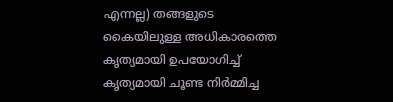എന്നല്ല) തങ്ങളുടെ കൈയിലുള്ള അധികാരത്തെ കൃത്യമായി ഉപയോഗിച്ച് കൃത്യമായി ചൂണ്ട നിർമ്മിച്ച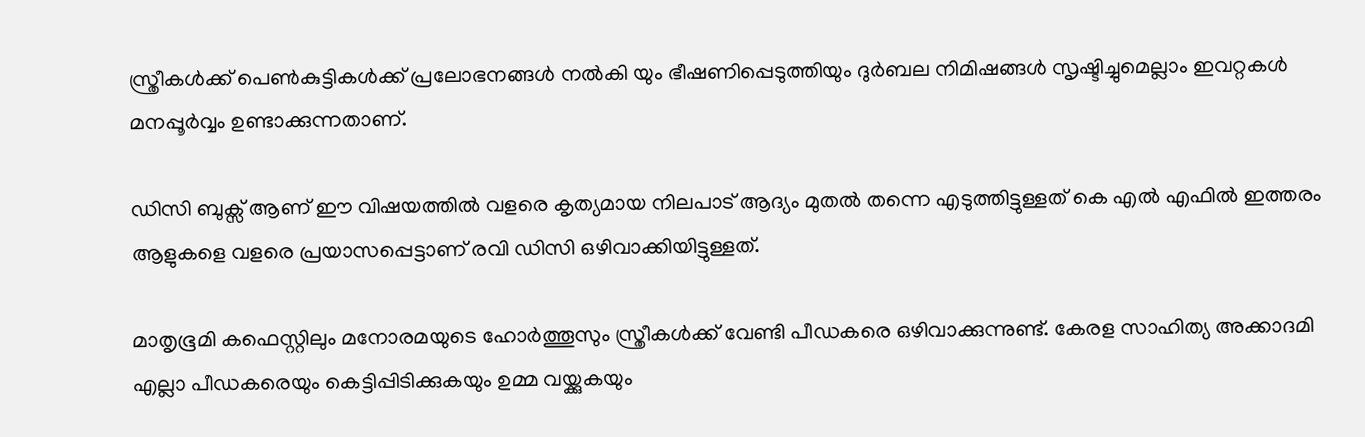സ്ത്രീകൾക്ക് പെൺകുട്ടികൾക്ക് പ്രലോഭനങ്ങൾ നൽകി യും ഭീഷണിപ്പെടുത്തിയും ദുർബല നിമിഷങ്ങൾ സൃഷ്ടിച്ചുമെല്ലാം ഇവറ്റകൾ മനപ്പൂർവ്വം ഉണ്ടാക്കുന്നതാണ്.

ഡിസി ബുക്സ് ആണ് ഈ വിഷയത്തിൽ വളരെ കൃത്യമായ നിലപാട് ആദ്യം മുതൽ തന്നെ എടുത്തിട്ടുള്ളത് കെ എൽ എഫിൽ ഇത്തരം ആളുകളെ വളരെ പ്രയാസപ്പെട്ടാണ് രവി ഡിസി ഒഴിവാക്കിയിട്ടുള്ളത്.

മാതൃഭൂമി കഫെസ്റ്റിലും മനോരമയുടെ ഹോർത്തൂസും സ്ത്രീകൾക്ക് വേണ്ടി പീഡകരെ ഒഴിവാക്കുന്നുണ്ട്. കേരള സാഹിത്യ അക്കാദമി എല്ലാ പീഡകരെയും കെട്ടിപ്പിടിക്കുകയും ഉമ്മ വയ്ക്കുകയും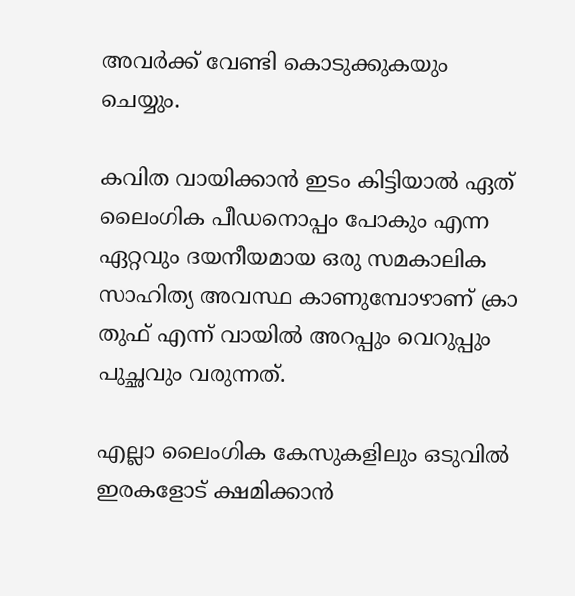അവർക്ക് വേണ്ടി കൊടുക്കുകയും ചെയ്യും.

കവിത വായിക്കാൻ ഇടം കിട്ടിയാൽ ഏത് ലൈംഗിക പീഡനൊപ്പം പോകും എന്ന ഏറ്റവും ദയനീയമായ ഒരു സമകാലിക സാഹിത്യ അവസ്ഥ കാണുമ്പോഴാണ് ക്രാ തുഫ് എന്ന് വായിൽ അറപ്പും വെറുപ്പും പുച്ഛവും വരുന്നത്.

എല്ലാ ലൈംഗിക കേസുകളിലും ഒടുവിൽ ഇരകളോട് ക്ഷമിക്കാൻ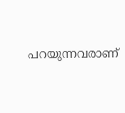പറയുന്നവരാണ്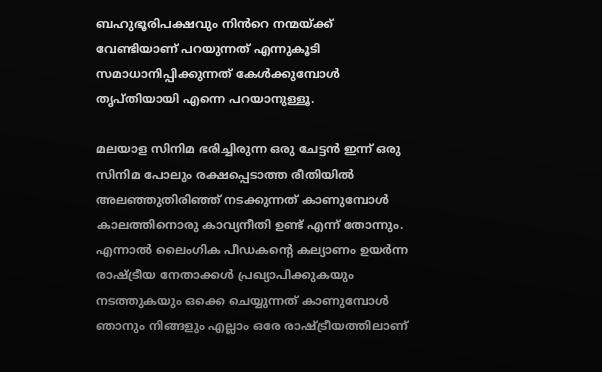ബഹുഭൂരിപക്ഷവും നിൻറെ നന്മയ്ക്ക് വേണ്ടിയാണ് പറയുന്നത് എന്നുകൂടി സമാധാനിപ്പിക്കുന്നത് കേൾക്കുമ്പോൾ തൃപ്തിയായി എന്നെ പറയാനുള്ളൂ.

മലയാള സിനിമ ഭരിച്ചിരുന്ന ഒരു ചേട്ടൻ ഇന്ന് ഒരു സിനിമ പോലും രക്ഷപ്പെടാത്ത രീതിയിൽ അലഞ്ഞുതിരിഞ്ഞ് നടക്കുന്നത് കാണുമ്പോൾ കാലത്തിനൊരു കാവ്യനീതി ഉണ്ട് എന്ന് തോന്നും. എന്നാൽ ലൈംഗിക പീഡകന്റെ കല്യാണം ഉയർന്ന രാഷ്ട്രീയ നേതാക്കൾ പ്രഖ്യാപിക്കുകയും നടത്തുകയും ഒക്കെ ചെയ്യുന്നത് കാണുമ്പോൾ ഞാനും നിങ്ങളും എല്ലാം ഒരേ രാഷ്ട്രീയത്തിലാണ്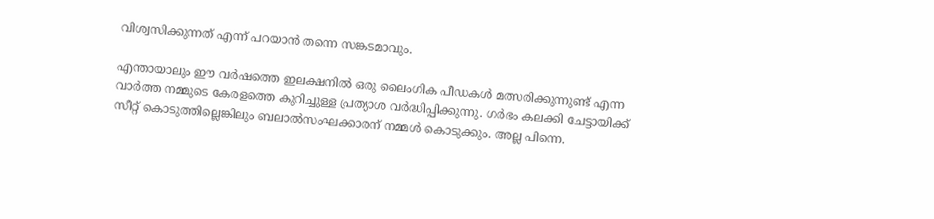വിശ്വസിക്കുന്നത് എന്ന് പറയാൻ തന്നെ സങ്കടമാവും.

എന്തായാലും ഈ വർഷത്തെ ഇലക്ഷനിൽ ഒരു ലൈംഗിക പീഡകൾ മത്സരിക്കുന്നുണ്ട് എന്ന വാർത്ത നമ്മുടെ കേരളത്തെ കുറിച്ചുള്ള പ്രത്യാശ വർദ്ധിപ്പിക്കുന്നു. ഗർഭം കലക്കി ചേട്ടായിക്ക് സീറ്റ് കൊടുത്തില്ലെങ്കിലും ബലാൽസംഘക്കാരന് നമ്മൾ കൊടുക്കും. അല്ല പിന്നെ.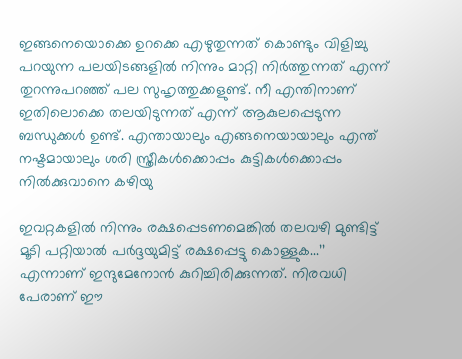ഇങ്ങനെയൊക്കെ ഉറക്കെ എഴുതുന്നത് കൊണ്ടും വിളിച്ചു പറയുന്ന പലയിടങ്ങളിൽ നിന്നും മാറ്റി നിർത്തുന്നത് എന്ന് തുറന്നുപറഞ്ഞ് പല സുഹൃത്തുക്കളുണ്ട്. നീ എന്തിനാണ് ഇതിലൊക്കെ തലയിടുന്നത് എന്ന് ആകുലപ്പെടുന്ന ബന്ധുക്കൾ ഉണ്ട്. എന്തായാലും എങ്ങനെയായാലും എന്ത് നഷ്ടമായാലും ശരി സ്ത്രീകൾക്കൊപ്പം കുട്ടികൾക്കൊപ്പം നിൽക്കുവാനെ കഴിയു

ഇവറ്റകളിൽ നിന്നും രക്ഷപ്പെടണമെങ്കിൽ തലവഴി മുണ്ടിട്ട് മൂടി പറ്റിയാൽ പർദ്ദയുമിട്ട് രക്ഷപ്പെട്ടു കൊള്ളുക...’’ എന്നാണ് ഇന്ദുമേനോന്‍ കുറിച്ചിരിക്കുന്നത്. നിരവധി പേരാണ് ഈ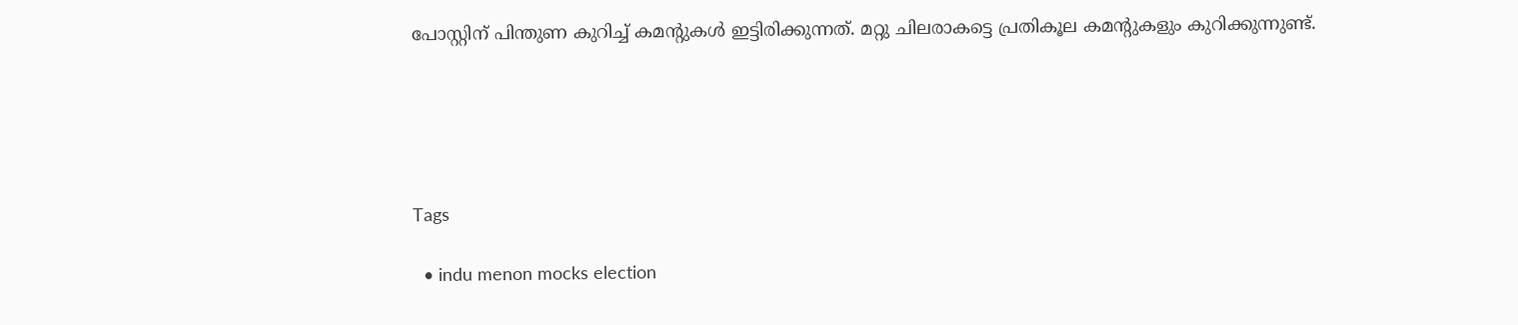പോസ്റ്റിന് പിന്തുണ കുറിച്ച് കമന്റുകള്‍ ഇട്ടിരിക്കുന്നത്. മറ്റു ചിലരാകട്ടെ പ്രതികൂല കമന്റുകളും കുറിക്കുന്നുണ്ട്.





Tags

  • indu menon mocks election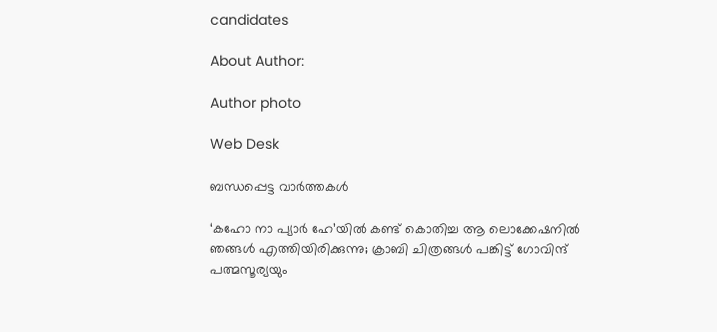candidates

About Author:

Author photo

Web Desk

ബന്ധപ്പെട്ട വാർത്തകൾ

‘കഹോ നാ പ്യാര്‍ ഹേ’യില്‍ കണ്ട് കൊതിച്ച ആ ലൊക്കേഷനിൽ ഞങ്ങൾ എത്തിയിരിക്കുന്നു; ക്രാബി ചിത്രങ്ങള്‍ പങ്കിട്ട് ഗോവിന്ദ് പത്മസൂര്യയും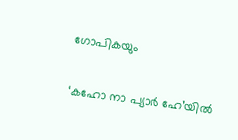ഗോപികയും

‘കഹോ നാ പ്യാര്‍ ഹേ’യില്‍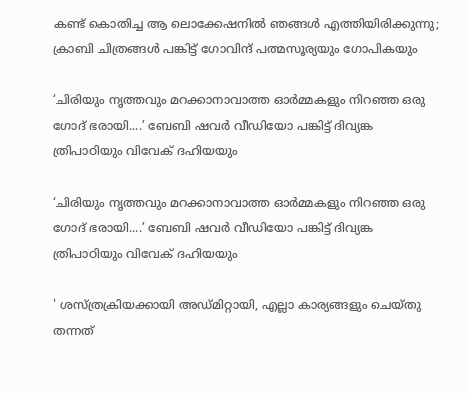കണ്ട് കൊതിച്ച ആ ലൊക്കേഷനിൽ ഞങ്ങൾ എത്തിയിരിക്കുന്നു; ക്രാബി ചിത്രങ്ങള്‍ പങ്കിട്ട് ഗോവിന്ദ് പത്മസൂര്യയും ഗോപികയും

‘ചിരിയും നൃത്തവും മറക്കാനാവാത്ത ഓർമ്മകളും നിറഞ്ഞ ഒരു ഗോദ് ഭരായി....’ ബേബി ഷവര്‍ വീഡിയോ പങ്കിട്ട് ദിവ്യങ്ക ത്രിപാഠിയും വിവേക് ദഹിയയും

‘ചിരിയും നൃത്തവും മറക്കാനാവാത്ത ഓർമ്മകളും നിറഞ്ഞ ഒരു ഗോദ് ഭരായി....’ ബേബി ഷവര്‍ വീഡിയോ പങ്കിട്ട് ദിവ്യങ്ക ത്രിപാഠിയും വിവേക് ദഹിയയും

' ശസ്ത്രക്രിയക്കായി അഡ്മിറ്റായി, എല്ലാ കാര്യങ്ങളും ചെയ്തു തന്നത്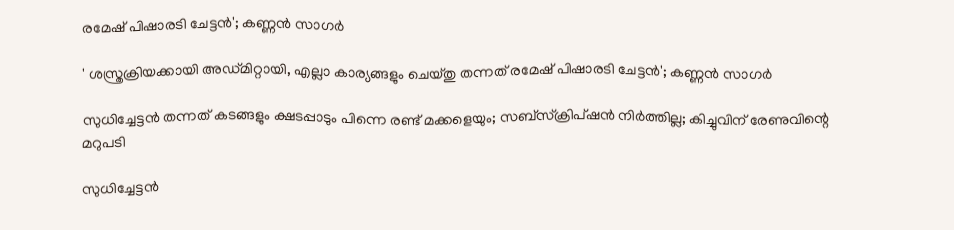രമേഷ് പിഷാരടി ചേട്ടന്‍'; കണ്ണന്‍ സാഗര്‍

' ശസ്ത്രക്രിയക്കായി അഡ്മിറ്റായി, എല്ലാ കാര്യങ്ങളും ചെയ്തു തന്നത് രമേഷ് പിഷാരടി ചേട്ടന്‍'; കണ്ണന്‍ സാഗര്‍

സുധിച്ചേട്ടന്‍ തന്നത് കടങ്ങളും ക്ഷടപ്പാടും പിന്നെ രണ്ട് മക്കളെയും; സബ്‌സ്‌ക്രിപ്ഷന്‍ നിര്‍ത്തില്ല; കിച്ചുവിന് രേണുവിന്റെ മറുപടി

സുധിച്ചേട്ടന്‍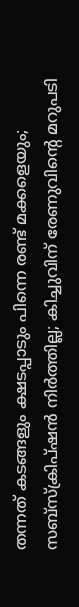തന്നത് കടങ്ങളും ക്ഷടപ്പാടും പിന്നെ രണ്ട് മക്കളെയും; സബ്‌സ്‌ക്രിപ്ഷന്‍ നിര്‍ത്തില്ല; കിച്ചുവിന് രേണുവിന്റെ മറുപടി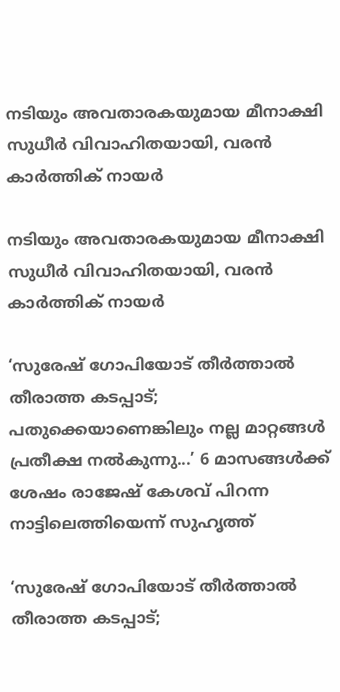നടിയും അവതാരകയുമായ മീനാക്ഷി സുധീര്‍ വിവാഹിതയായി, വരന്‍ കാര്‍ത്തിക് നായര്‍

നടിയും അവതാരകയുമായ മീനാക്ഷി സുധീര്‍ വിവാഹിതയായി, വരന്‍ കാര്‍ത്തിക് നായര്‍

‘സുരേഷ് ഗോപിയോട് തീർത്താൽ തീരാത്ത കടപ്പാട്; പതുക്കെയാണെങ്കിലും നല്ല മാറ്റങ്ങള്‍ പ്രതീക്ഷ നല്‍കുന്നു...’ 6 മാസങ്ങള്‍ക്ക് ശേഷം രാജേഷ് കേശവ് പിറന്ന നാട്ടിലെത്തിയെന്ന് സുഹൃത്ത്

‘സുരേഷ് ഗോപിയോട് തീർത്താൽ തീരാത്ത കടപ്പാട്;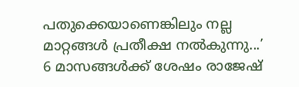പതുക്കെയാണെങ്കിലും നല്ല മാറ്റങ്ങള്‍ പ്രതീക്ഷ നല്‍കുന്നു...’ 6 മാസങ്ങള്‍ക്ക് ശേഷം രാജേഷ്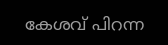കേശവ് പിറന്ന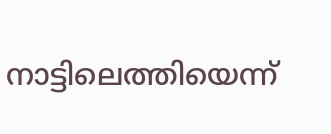നാട്ടിലെത്തിയെന്ന്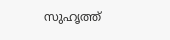സുഹൃത്ത്